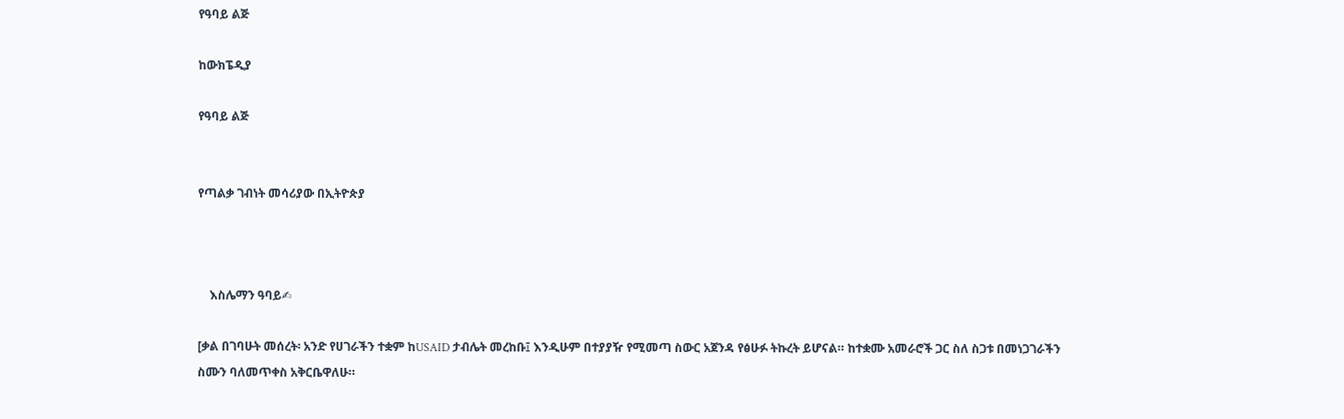የዓባይ ልጅ

ከውክፔዲያ

የዓባይ ልጅ


የጣልቃ ገብነት መሳሪያው በኢትዮጵያ



    እስሌማን ዓባይ✍

[ቃል በገባሁት መሰረት፡ አንድ የሀገራችን ተቋም ከUSAID ታብሌት መረከቡ፤ እንዲሁም በተያያዥ የሚመጣ ስውር አጀንዳ የፅሁፉ ትኩረት ይሆናል። ከተቋሙ አመራሮች ጋር ስለ ስጋቱ በመነጋገራችን ስሙን ባለመጥቀስ አቅርቤዋለሁ።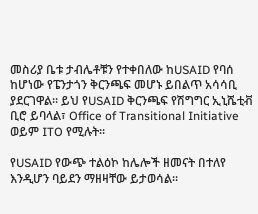መስሪያ ቤቱ ታብሌቶቹን የተቀበለው ከUSAID የባሰ ከሆነው የፔንታጎን ቅርንጫፍ መሆኑ ይበልጥ አሳሳቢ ያደርገዋል። ይህ የUSAID ቅርንጫፍ የሽግግር ኢኒሼቲቭ ቢሮ ይባላል፣ Office of Transitional Initiative ወይም ITO የሚሉት።

የUSAID የውጭ ተልዕኮ ከሌሎች ዘመናት በተለየ እንዲሆን ባይደን ማዘዛቸው ይታወሳል።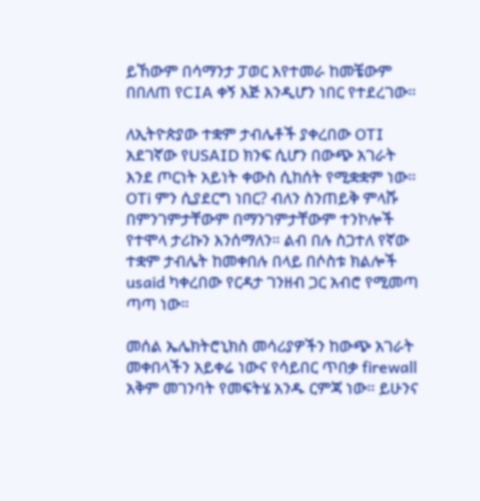ይኸውም በሳማንታ ፓወር እየተመራ ከመቼውም በበለጠ የCIA ቀኝ እጅ እንዲሆን ነበር የተደረገው።

ለኢትዮጵያው ተቋም ታብሌቶች ያቀረበው OTI  አደገኛው የUSAID ክንፍ ሲሆን በውጭ አገራት እንደ ጦርነት አይነት ቀውስ ሲከሰት የሚቋቋም ነው። OTi ምን ሲያደርግ ነበር? ብለን ስንጠይቅ ምላሹ በምንገምታቸውም በማንገምታቸውም ተንኮሎች የተሞላ ታሪኩን እንሰማለን። ልብ በሉ ስጋተለ የኛው ተቋም ታብሌት ከመቀበሉ በላይ በሶስቱ ክልሎች usaid ካቀረበው የርዳታ ገንዘብ ጋር አብሮ የሚመጣ ጣጣ ነው።

መሰል ኤሌክትሮኒክስ መሳሪያዎችን ከውጭ አገራት መቀበላችን አይቀሬ ነውና የሳይበር ጥበቃ firewall አቅም መገንባት የመፍትሄ አንዱ ርምጃ ነው። ይሁንና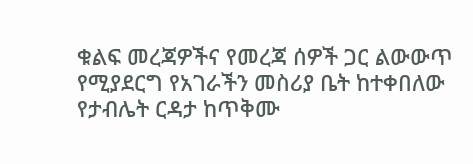ቁልፍ መረጃዎችና የመረጃ ሰዎች ጋር ልውውጥ የሚያደርግ የአገራችን መስሪያ ቤት ከተቀበለው የታብሌት ርዳታ ከጥቅሙ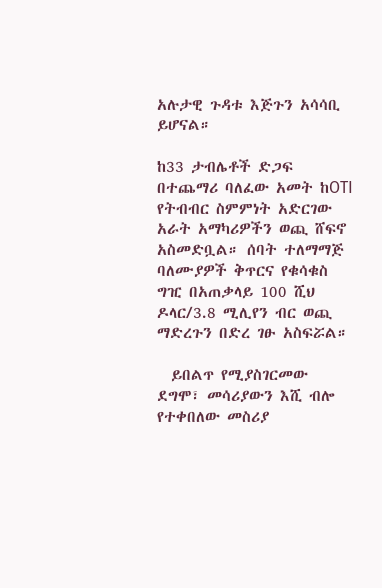አሉታዊ ጉዳቱ እጅጉን አሳሳቢ ይሆናል።

ከ33 ታብሌቶች ድጋፍ በተጨማሪ ባለፈው አመት ከOTI የትብብር ስምምነት አድርገው አራት አማካሪዎችን ወጪ ሸፍኖ አስመድቧል። ሰባት ተለማማጅ ባለሙያዎች ቅጥርና የቁሳቁስ ግዢ በአጠቃላይ 100 ሺህ ዶላር/3.8 ሚሊየን ብር ወጪ ማድረጉን በድረ ገፁ አስፍሯል።

  ይበልጥ የሚያስገርመው ደግሞ፣ መሳሪያውን እሺ ብሎ የተቀበለው መስሪያ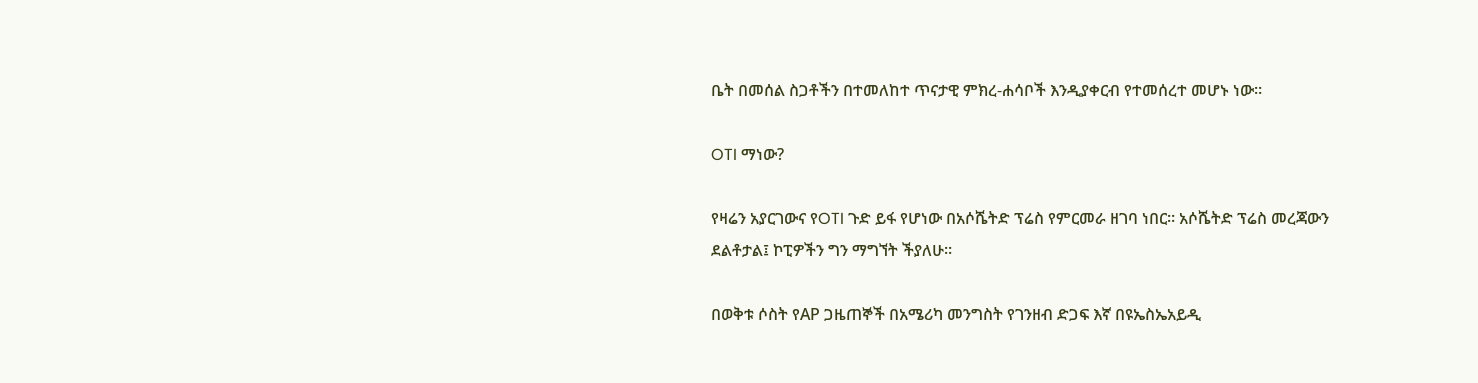ቤት በመሰል ስጋቶችን በተመለከተ ጥናታዊ ምክረ-ሐሳቦች እንዲያቀርብ የተመሰረተ መሆኑ ነው።

OTI ማነው?

የዛሬን አያርገውና የOTI ጉድ ይፋ የሆነው በአሶሼትድ ፕሬስ የምርመራ ዘገባ ነበር። አሶሼትድ ፕሬስ መረጃውን ደልቶታል፤ ኮፒዎችን ግን ማግኘት ችያለሁ።

በወቅቱ ሶስት የAP ጋዜጠኞች በአሜሪካ መንግስት የገንዘብ ድጋፍ እኛ በዩኤስኤአይዲ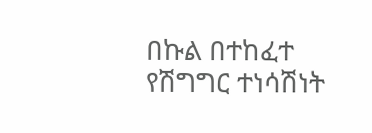በኩል በተከፈተ የሽግግር ተነሳሽነት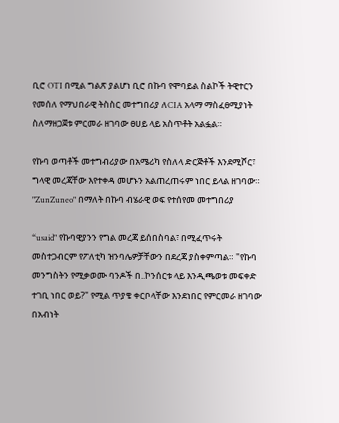ቢሮ OTI በሚል ግልጽ ያልሆነ ቢሮ በኩባ የሞባይል ስልኮች ትዊተርን የመሰለ የማህበራዊ ትስስር መተግበሪያ ለCIA አላማ ማስፈፀሚያነት ስለማዘጋጀቱ ምርመራ ዘገባው ፀሀይ ላይ አስጥቶት አልፏል።

የኩባ ወጣቶች መተግብሪያው በአሜሪካ የስለላ ድርጅቶች እንደሚሾር፣ ግላዊ መረጃቸው እየተቀዳ መሆኑን አልጠረጠሩም ነበር ይላል ዘገባው። "ZunZuneo" በማለት በኩባ ብሄራዊ ወፍ የተሰየመ መተግበሪያ

“usaid" የኩባዊያንን የግል መረጃ ይሰበስባል፣ በሚፈጥሩት መስተጋብርም የፖለቲካ ዝንባሌዎቻቸውን በደረጃ ያስቀምጣል። "የኩባ መንግስትን የሚቃወሙ ባንዶች በ..ኮንሰርቱ ላይ እንዲጫወቱ መፍቀድ ተገቢ ነበር ወይ?" የሚል ጥያቄ ቀርቦላቸው እንደነበር የምርመራ ዘገባው በአብነት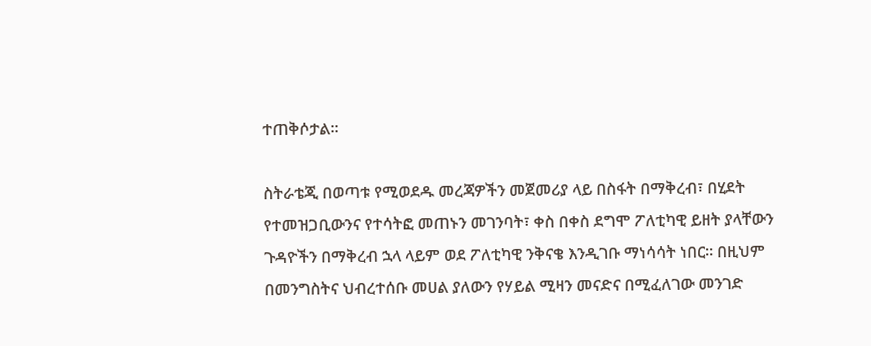ተጠቅሶታል።

ስትራቴጂ በወጣቱ የሚወደዱ መረጃዎችን መጀመሪያ ላይ በስፋት በማቅረብ፣ በሂደት የተመዝጋቢውንና የተሳትፎ መጠኑን መገንባት፣ ቀስ በቀስ ደግሞ ፖለቲካዊ ይዘት ያላቸውን ጉዳዮችን በማቅረብ ኋላ ላይም ወደ ፖለቲካዊ ንቅናቄ እንዲገቡ ማነሳሳት ነበር። በዚህም በመንግስትና ህብረተሰቡ መሀል ያለውን የሃይል ሚዛን መናድና በሚፈለገው መንገድ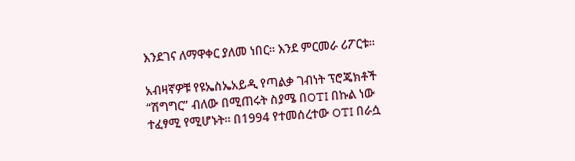እንደገና ለማዋቀር ያለመ ነበር። እንደ ምርመራ ሪፖርቱ።

አብዛኛዎቹ የዩኤስኤአይዲ የጣልቃ ገብነት ፕሮጄክቶች “ሽግግር” ብለው በሚጠሩት ስያሜ በOTI በኩል ነው ተፈፃሚ የሚሆኑት። በ1994 የተመሰረተው OTI በራሷ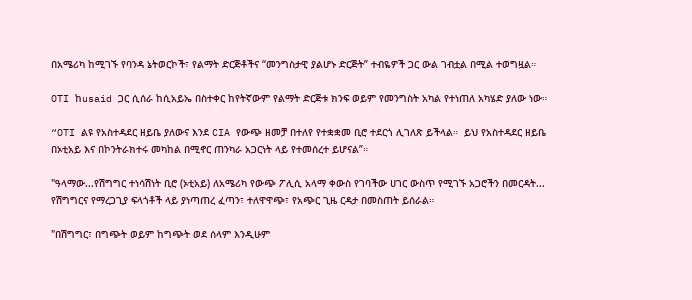በአሜሪካ ከሚገኙ የባንዳ ኔትወርኮች፣ የልማት ድርጅቶችና “መንግስታዊ ያልሆኑ ድርጅት” ተብዬዎች ጋር ውል ገብቷል በሚል ተወግዟል።

OTI ከusaid ጋር ሲሰራ ከሲአይኤ በስተቀር ከየትኛውም የልማት ድርጅቱ ክንፍ ወይም የመንግስት አካል የተነጠለ አካሄድ ያለው ነው።

“OTI ልዩ የአስተዳደር ዘይቤ ያለውና እንደ CIA የውጭ ዘመቻ በተለየ የተቋቋመ ቢሮ ተደርጎ ሊገለጽ ይችላል።  ይህ የአስተዳደር ዘይቤ በኦቲአይ እና በኮንትራክተሩ መካከል በሚኖር ጠንካራ አጋርነት ላይ የተመሰረተ ይሆናል”።

"ዓላማው...የሽግግር ተነሳሽነት ቢሮ (ኦቲአይ) ለአሜሪካ የውጭ ፖሊሲ አላማ ቀውስ የገባችው ሀገር ውስጥ የሚገኙ አጋሮችን በመርዳት... የሽግግርና የማረጋጊያ ፍላጎቶች ላይ ያነጣጠረ ፈጣን፣ ተለዋዋጭ፣ የአጭር ጊዜ ርዳታ በመስጠት ይሰራል።

"በሽግግር፣ በግጭት ወይም ከግጭት ወደ ሰላም እንዲሁም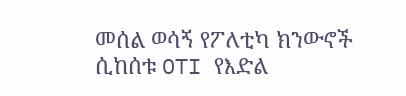መሰል ወሳኝ የፖለቲካ ክንውኖች ሲከሰቱ OTI የእድል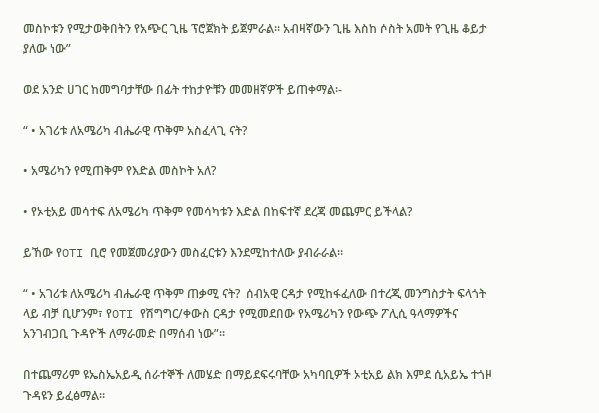መስኮቱን የሚታወቅበትን የአጭር ጊዜ ፕሮጀክት ይጀምራል። አብዛኛውን ጊዜ እስከ ሶስት አመት የጊዜ ቆይታ ያለው ነው”

ወደ አንድ ሀገር ከመግባታቸው በፊት ተከታዮቹን መመዘኛዎች ይጠቀማል፡-

“ • አገሪቱ ለአሜሪካ ብሔራዊ ጥቅም አስፈላጊ ናት?

• አሜሪካን የሚጠቅም የእድል መስኮት አለ?

• የኦቲአይ መሳተፍ ለአሜሪካ ጥቅም የመሳካቱን እድል በከፍተኛ ደረጃ መጨምር ይችላል?

ይኸው የOTI ቢሮ የመጀመሪያውን መስፈርቱን እንደሚከተለው ያብራራል።

“ • አገሪቱ ለአሜሪካ ብሔራዊ ጥቅም ጠቃሚ ናት?  ሰብአዊ ርዳታ የሚከፋፈለው በተረጂ መንግስታት ፍላጎት ላይ ብቻ ቢሆንም፣ የOTI የሽግግር/ቀውስ ርዳታ የሚመደበው የአሜሪካን የውጭ ፖሊሲ ዓላማዎችና አንገብጋቢ ጉዳዮች ለማራመድ በማሰብ ነው”።

በተጨማሪም ዩኤስኤአይዲ ሰራተኞች ለመሄድ በማይደፍሩባቸው አካባቢዎች ኦቲአይ ልክ እምደ ሲአይኤ ተጎዞ ጉዳዩን ይፈፅማል።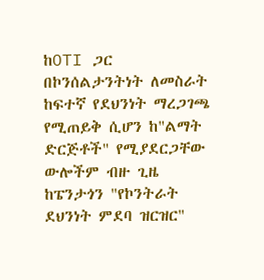ከOTI ጋር በኮንሰልታንትነት ለመስራት ከፍተኛ የደህንነት ማረጋገጫ የሚጠይቅ ሲሆን ከ"ልማት ድርጅቶች" የሚያደርጋቸው ውሎችም ብዙ ጊዜ ከፔንታጎን "የኮንትራት ደህንነት ምደባ ዝርዝር"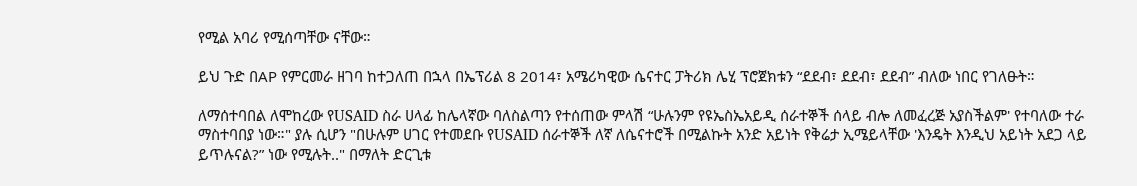የሚል አባሪ የሚሰጣቸው ናቸው።

ይህ ጉድ በAP የምርመራ ዘገባ ከተጋለጠ በኋላ በኤፕሪል 8 2014፣ አሜሪካዊው ሴናተር ፓትሪክ ሌሂ ፕሮጀክቱን “ደደብ፣ ደደብ፣ ደደብ” ብለው ነበር የገለፁት።

ለማሰተባበል ለሞከረው የUSAID ስራ ሀላፊ ከሌላኛው ባለስልጣን የተሰጠው ምላሽ “ሁሉንም የዩኤስኤአይዲ ሰራተኞች ሰላይ ብሎ ለመፈረጅ አያስችልም' የተባለው ተራ ማስተባበያ ነው።" ያሉ ሲሆን "በሁሉም ሀገር የተመደቡ የUSAID ሰራተኞች ለኛ ለሴናተሮች በሚልኩት አንድ አይነት የቅሬታ ኢሜይላቸው 'እንዴት እንዲህ አይነት አደጋ ላይ ይጥሉናል?” ነው የሚሉት.." በማለት ድርጊቱ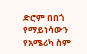ድሮም በበጎ የማይነሳውን የአሜሪካ ስም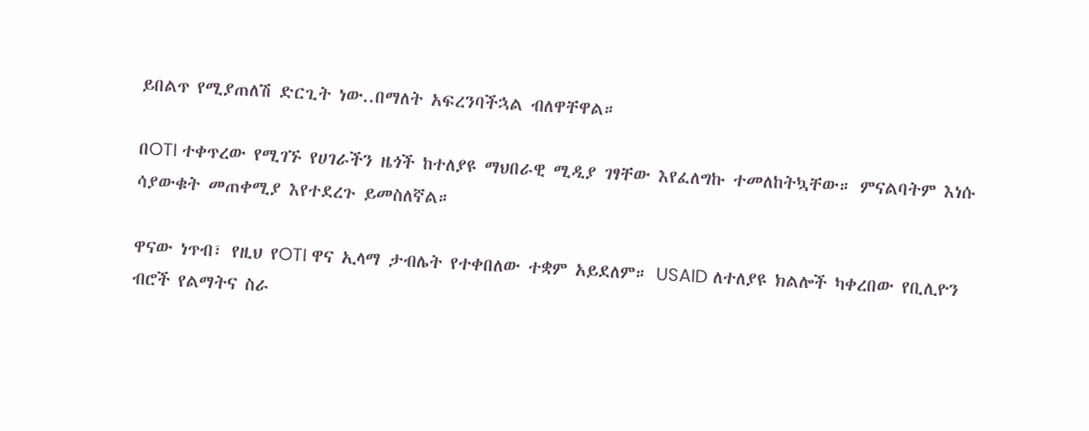ይበልጥ የሚያጠለሽ ድርጊት ነው..በማለት አፍረንባችኋል ብለዋቸዋል።

በOTI ተቀጥረው የሚገኙ የሀገራችን ዜጎች ከተለያዩ ማህበራዊ ሚዲያ ገፃቸው እየፈለግኩ ተመለከትኳቸው። ምናልባትም እነሱ ሳያውቁት መጠቀሚያ እየተደረጉ ይመስለኛል።

ዋናው ነጥብ፣ የዚህ የOTI ዋና ኢላማ ታብሌት የተቀበለው ተቋም አይደለም። USAID ለተለያዩ ክልሎች ካቀረበው የቢሊዮን ብሮች የልማትና ስራ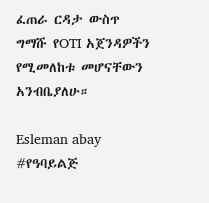ፈጠራ ርዳታ ውስጥ ግማሹ የOTI አጀንዳዎችን የሚመለከቱ መሆናቸውን አንብቤያለሁ።

Esleman abay #የዓባይልጅ